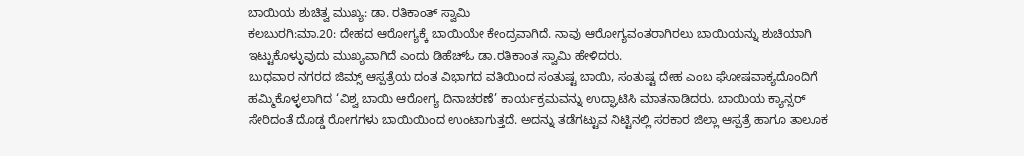ಬಾಯಿಯ ಶುಚಿತ್ವ ಮುಖ್ಯ: ಡಾ. ರತಿಕಾಂತ್ ಸ್ವಾಮಿ
ಕಲಬುರಗಿ:ಮಾ.20: ದೇಹದ ಆರೋಗ್ಯಕ್ಕೆ ಬಾಯಿಯೇ ಕೇಂದ್ರವಾಗಿದೆ. ನಾವು ಆರೋಗ್ಯವಂತರಾಗಿರಲು ಬಾಯಿಯನ್ನು ಶುಚಿಯಾಗಿ ಇಟ್ಟುಕೊಳ್ಳುವುದು ಮುಖ್ಯವಾಗಿದೆ ಎಂದು ಡಿಹೆಚ್ಓ ಡಾ.ರತಿಕಾಂತ ಸ್ವಾಮಿ ಹೇಳಿದರು.
ಬುಧವಾರ ನಗರದ ಜಿಮ್ಸ್ ಆಸ್ಪತ್ರೆಯ ದಂತ ವಿಭಾಗದ ವತಿಯಿಂದ ಸಂತುಷ್ಟ ಬಾಯಿ, ಸಂತುಷ್ಟ ದೇಹ ಎಂಬ ಘೋಷವಾಕ್ಯದೊಂದಿಗೆ ಹಮ್ಮಿಕೊಳ್ಳಲಾಗಿದ ‘ವಿಶ್ವ ಬಾಯಿ ಆರೋಗ್ಯ ದಿನಾಚರಣೆ’ ಕಾರ್ಯಕ್ರಮವನ್ನು ಉದ್ಘಾಟಿಸಿ ಮಾತನಾಡಿದರು. ಬಾಯಿಯ ಕ್ಯಾನ್ಸರ್ ಸೇರಿದಂತೆ ದೊಡ್ಡ ರೋಗಗಳು ಬಾಯಿಯಿಂದ ಉಂಟಾಗುತ್ತದೆ. ಅದನ್ನು ತಡೆಗಟ್ಟುವ ನಿಟ್ಟಿನಲ್ಲಿ ಸರಕಾರ ಜಿಲ್ಲಾ ಆಸ್ಪತ್ರೆ ಹಾಗೂ ತಾಲೂಕ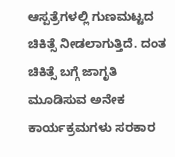ಆಸ್ಪತ್ರೆಗಳಲ್ಲಿ ಗುಣಮಟ್ಟದ ಚಿಕಿತ್ಸೆ ನೀಡಲಾಗುತ್ತಿದೆ. ದಂತ ಚಿಕಿತ್ಸೆ ಬಗ್ಗೆ ಜಾಗೃತಿ ಮೂಡಿಸುವ ಅನೇಕ ಕಾರ್ಯಕ್ರಮಗಳು ಸರಕಾರ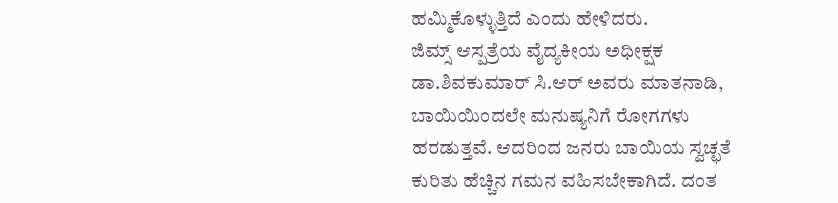ಹಮ್ಮಿಕೊಳ್ಳುತ್ತಿದೆ ಎಂದು ಹೇಳಿದರು.
ಜಿಮ್ಸ್ ಆಸ್ಪತ್ರೆಯ ವೈದ್ಯಕೀಯ ಅಧೀಕ್ಷಕ ಡಾ.ಶಿವಕುಮಾರ್ ಸಿ.ಆರ್ ಅವರು ಮಾತನಾಡಿ, ಬಾಯಿಯಿಂದಲೇ ಮನುಷ್ಯನಿಗೆ ರೋಗಗಳು ಹರಡುತ್ತವೆ. ಆದರಿಂದ ಜನರು ಬಾಯಿಯ ಸ್ವಚ್ಛತೆ ಕುರಿತು ಹೆಚ್ಚಿನ ಗಮನ ವಹಿಸಬೇಕಾಗಿದೆ. ದಂತ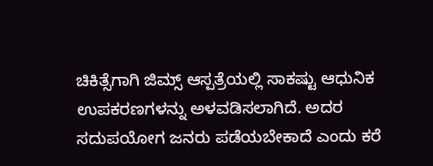ಚಿಕಿತ್ಸೆಗಾಗಿ ಜಿಮ್ಸ್ ಆಸ್ಪತ್ರೆಯಲ್ಲಿ ಸಾಕಷ್ಟು ಆಧುನಿಕ ಉಪಕರಣಗಳನ್ನು ಅಳವಡಿಸಲಾಗಿದೆ. ಅದರ ಸದುಪಯೋಗ ಜನರು ಪಡೆಯಬೇಕಾದೆ ಎಂದು ಕರೆ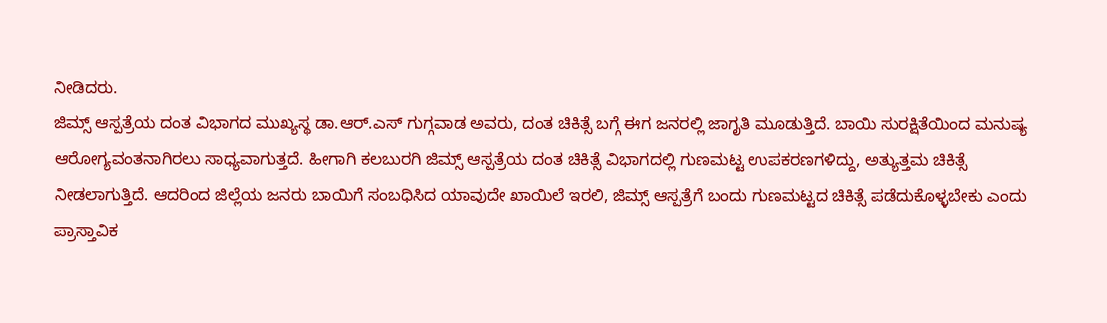ನೀಡಿದರು.
ಜಿಮ್ಸ್ ಆಸ್ಪತ್ರೆಯ ದಂತ ವಿಭಾಗದ ಮುಖ್ಯಸ್ಥ ಡಾ.ಆರ್.ಎಸ್ ಗುಗ್ಗವಾಡ ಅವರು, ದಂತ ಚಿಕಿತ್ಸೆ ಬಗ್ಗೆ ಈಗ ಜನರಲ್ಲಿ ಜಾಗೃತಿ ಮೂಡುತ್ತಿದೆ. ಬಾಯಿ ಸುರಕ್ಷಿತೆಯಿಂದ ಮನುಷ್ಯ ಆರೋಗ್ಯವಂತನಾಗಿರಲು ಸಾಧ್ಯವಾಗುತ್ತದೆ. ಹೀಗಾಗಿ ಕಲಬುರಗಿ ಜಿಮ್ಸ್ ಆಸ್ಪತ್ರೆಯ ದಂತ ಚಿಕಿತ್ಸೆ ವಿಭಾಗದಲ್ಲಿ ಗುಣಮಟ್ಟ ಉಪಕರಣಗಳಿದ್ದು, ಅತ್ಯುತ್ತಮ ಚಿಕಿತ್ಸೆ ನೀಡಲಾಗುತ್ತಿದೆ. ಆದರಿಂದ ಜಿಲ್ಲೆಯ ಜನರು ಬಾಯಿಗೆ ಸಂಬಧಿಸಿದ ಯಾವುದೇ ಖಾಯಿಲೆ ಇರಲಿ, ಜಿಮ್ಸ್ ಆಸ್ಪತ್ರೆಗೆ ಬಂದು ಗುಣಮಟ್ಟದ ಚಿಕಿತ್ಸೆ ಪಡೆದುಕೊಳ್ಳಬೇಕು ಎಂದು ಪ್ರಾಸ್ತಾವಿಕ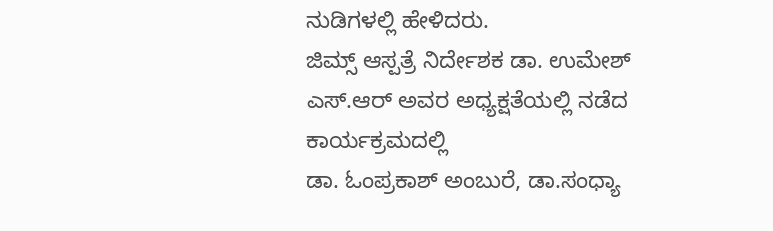ನುಡಿಗಳಲ್ಲಿ ಹೇಳಿದರು.
ಜಿಮ್ಸ್ ಆಸ್ಪತ್ರೆ ನಿರ್ದೇಶಕ ಡಾ. ಉಮೇಶ್ ಎಸ್.ಆರ್ ಅವರ ಅಧ್ಯಕ್ಷತೆಯಲ್ಲಿ ನಡೆದ ಕಾರ್ಯಕ್ರಮದಲ್ಲಿ
ಡಾ. ಓಂಪ್ರಕಾಶ್ ಅಂಬುರೆ, ಡಾ.ಸಂಧ್ಯಾ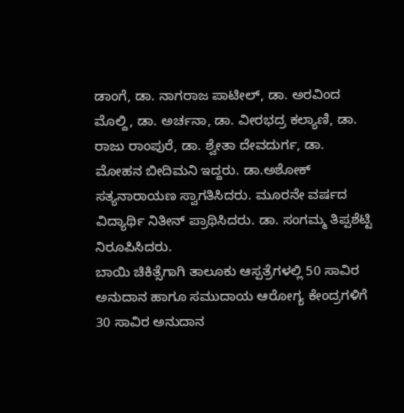ಡಾಂಗೆ, ಡಾ. ನಾಗರಾಜ ಪಾಟೀಲ್, ಡಾ. ಅರವಿಂದ ಮೊಲ್ದಿ, ಡಾ. ಅರ್ಚನಾ, ಡಾ. ವೀರಭದ್ರ ಕಲ್ಯಾಣಿ, ಡಾ. ರಾಜು ರಾಂಪುರೆ, ಡಾ. ಶ್ವೇತಾ ದೇವದುರ್ಗ, ಡಾ. ಮೋಹನ ಬೀದಿಮನಿ ಇದ್ದರು. ಡಾ.ಅಶೋಕ್ ಸತ್ಯನಾರಾಯಣ ಸ್ವಾಗತಿಸಿದರು. ಮೂರನೇ ವರ್ಷದ ವಿದ್ಯಾರ್ಥಿ ನಿತೀನ್ ಪ್ರಾಥಿಸಿದರು. ಡಾ. ಸಂಗಮ್ಮ ತಿಪ್ಪಶೆಟ್ಟಿ ನಿರೂಪಿಸಿದರು.
ಬಾಯಿ ಚಿಕಿತ್ಸೆಗಾಗಿ ತಾಲೂಕು ಆಸ್ಪತ್ರೆಗಳಲ್ಲಿ 50 ಸಾವಿರ ಅನುದಾನ ಹಾಗೂ ಸಮುದಾಯ ಆರೋಗ್ಯ ಕೇಂದ್ರಗಳಿಗೆ 30 ಸಾವಿರ ಅನುದಾನ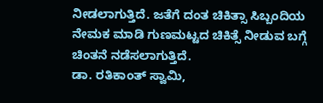ನೀಡಲಾಗುತ್ತಿದೆ. ಜತೆಗೆ ದಂತ ಚಿಕಿತ್ಸಾ ಸಿಬ್ಬಂದಿಯ ನೇಮಕ ಮಾಡಿ ಗುಣಮಟ್ಟದ ಚಿಕಿತ್ಸೆ ನೀಡುವ ಬಗ್ಗೆ ಚಿಂತನೆ ನಡೆಸಲಾಗುತ್ತಿದೆ.
ಡಾ. ರತಿಕಾಂತ್ ಸ್ವಾಮಿ,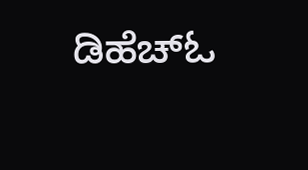ಡಿಹೆಚ್ಓ